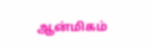ஆன்மிகம்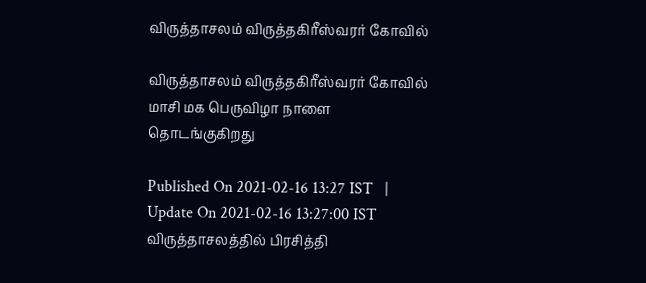விருத்தாசலம் விருத்தகிரீஸ்வரர் கோவில்

விருத்தாசலம் விருத்தகிரீஸ்வரர் கோவில் மாசி மக பெருவிழா நாளை தொடங்குகிறது

Published On 2021-02-16 13:27 IST   |   Update On 2021-02-16 13:27:00 IST
விருத்தாசலத்தில் பிரசித்தி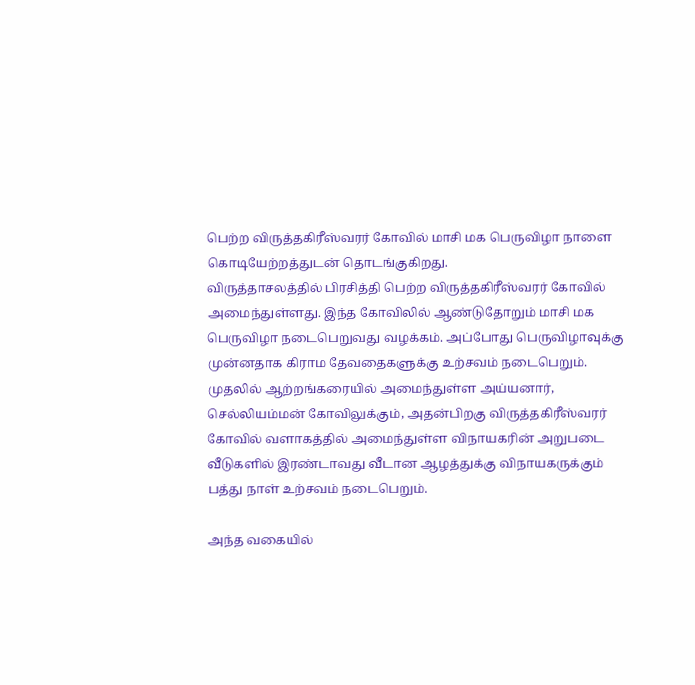பெற்ற விருத்தகிரீஸ்வரர் கோவில் மாசி மக பெருவிழா நாளை கொடியேற்றத்துடன் தொடங்குகிறது.
விருத்தாசலத்தில் பிரசித்தி பெற்ற விருத்தகிரீஸ்வரர் கோவில் அமைந்துள்ளது. இந்த கோவிலில் ஆண்டுதோறும் மாசி மக பெருவிழா நடைபெறுவது வழக்கம். அப்போது பெருவிழாவுக்கு முன்னதாக கிராம தேவதைகளுக்கு உற்சவம் நடைபெறும். முதலில் ஆற்றங்கரையில் அமைந்துள்ள அய்யனார், செல்லியம்மன் கோவிலுக்கும், அதன்பிறகு விருத்தகிரீஸ்வரர் கோவில் வளாகத்தில் அமைந்துள்ள விநாயகரின் அறுபடை வீடுகளில் இரண்டாவது வீடான ஆழத்துக்கு விநாயகருக்கும் பத்து நாள் உற்சவம் நடைபெறும்.

அந்த வகையில்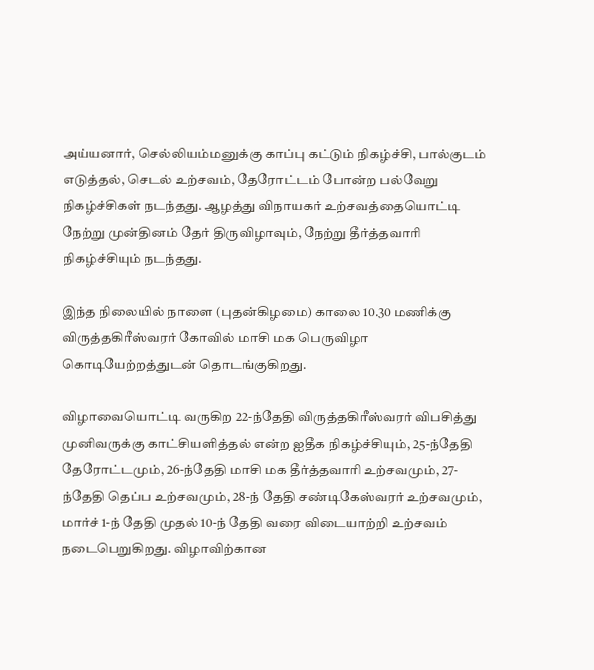அய்யனார், செல்லியம்மனுக்கு காப்பு கட்டும் நிகழ்ச்சி, பால்குடம் எடுத்தல், செடல் உற்சவம், தேரோட்டம் போன்ற பல்வேறு நிகழ்ச்சிகள் நடந்தது. ஆழத்து விநாயகர் உற்சவத்தையொட்டி நேற்று முன்தினம் தேர் திருவிழாவும், நேற்று தீர்த்தவாரி நிகழ்ச்சியும் நடந்தது.

இந்த நிலையில் நாளை (புதன்கிழமை) காலை 10.30 மணிக்கு விருத்தகிரீஸ்வரர் கோவில் மாசி மக பெருவிழா கொடியேற்றத்துடன் தொடங்குகிறது.

விழாவையொட்டி வருகிற 22-ந்தேதி விருத்தகிரீஸ்வரர் விபசித்து முனிவருக்கு காட்சியளித்தல் என்ற ஐதீக நிகழ்ச்சியும், 25-ந்தேதி தேரோட்டமும், 26-ந்தேதி மாசி மக தீர்த்தவாரி உற்சவமும், 27- ந்தேதி தெப்ப உற்சவமும், 28-ந் தேதி சண்டிகேஸ்வரர் உற்சவமும், மார்ச் 1-ந் தேதி முதல் 10-ந் தேதி வரை விடையாற்றி உற்சவம் நடைபெறுகிறது. விழாவிற்கான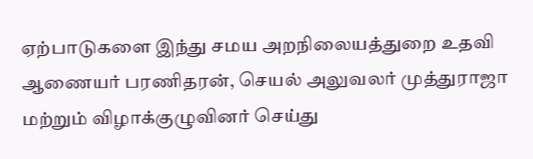ஏற்பாடுகளை இந்து சமய அறநிலையத்துறை உதவி ஆணையர் பரணிதரன், செயல் அலுவலர் முத்துராஜா மற்றும் விழாக்குழுவினர் செய்து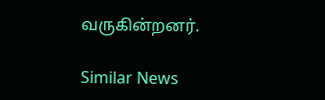வருகின்றனர்.

Similar News